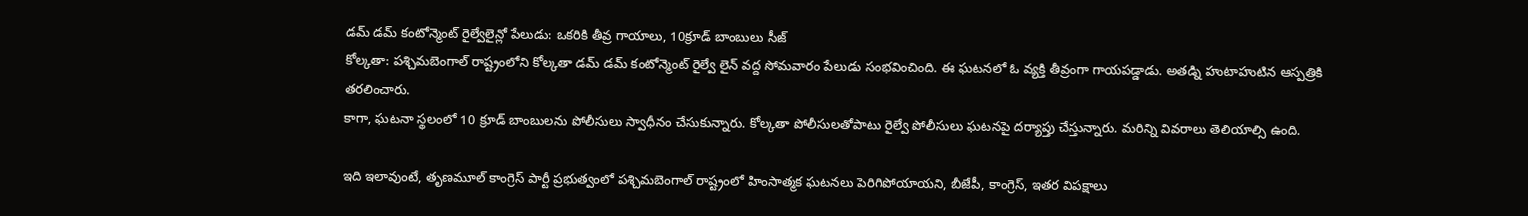డమ్ డమ్ కంటోన్మెంట్ రైల్వేలైన్లో పేలుడు: ఒకరికి తీవ్ర గాయాలు, 10క్రూడ్ బాంబులు సీజ్
కోల్కతా: పశ్చిమబెంగాల్ రాష్ట్రంలోని కోల్కతా డమ్ డమ్ కంటోన్మెంట్ రైల్వే లైన్ వద్ద సోమవారం పేలుడు సంభవించింది. ఈ ఘటనలో ఓ వ్యక్తి తీవ్రంగా గాయపడ్డాడు. అతడ్ని హుటాహుటిన ఆస్పత్రికి తరలించారు.
కాగా, ఘటనా స్థలంలో 10 క్రూడ్ బాంబులను పోలీసులు స్వాధీనం చేసుకున్నారు. కోల్కతా పోలీసులతోపాటు రైల్వే పోలీసులు ఘటనపై దర్యాప్తు చేస్తున్నారు. మరిన్ని వివరాలు తెలియాల్సి ఉంది.

ఇది ఇలావుంటే, తృణమూల్ కాంగ్రెస్ పార్టీ ప్రభుత్వంలో పశ్చిమబెంగాల్ రాష్ట్రంలో హింసాత్మక ఘటనలు పెరిగిపోయాయని, బీజేపీ, కాంగ్రెస్, ఇతర విపక్షాలు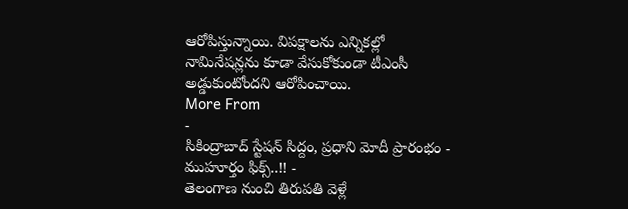ఆరోపిస్తున్నాయి. విపక్షాలను ఎన్నికల్లో నామినేషన్లను కూడా వేసుకోకుండా టీఎంసీ అడ్డుకుంటోందని ఆరోపించాయి.
More From
-
సికింద్రాబాద్ స్టేషన్ సిద్దం, ప్రధాని మోదీ ప్రారంభం - ముహూర్తం ఫిక్స్..!! -
తెలంగాణ నుంచి తిరుపతి వెళ్లే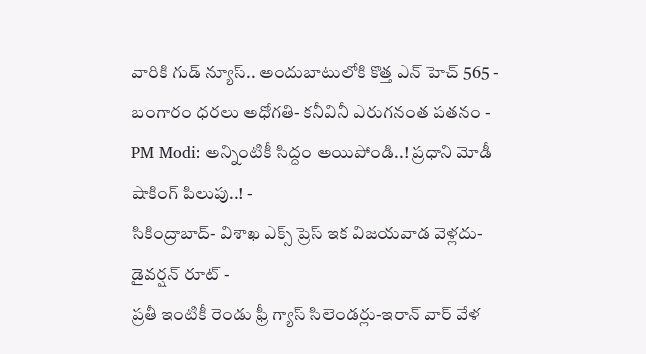వారికి గుడ్ న్యూస్.. అందుబాటులోకి కొత్త ఎన్ హెచ్ 565 -
బంగారం ధరలు అధోగతి- కనీవినీ ఎరుగనంత పతనం -
PM Modi: అన్నింటికీ సిద్దం అయిపోండి..! ప్రధాని మోడీ షాకింగ్ పిలుపు..! -
సికింద్రాబాద్- విశాఖ ఎక్స్ ప్రెస్ ఇక విజయవాడ వెళ్లదు- డైవర్షన్ రూట్ -
ప్రతీ ఇంటికీ రెండు ఫ్రీ గ్యాస్ సిలెండర్లు-ఇరాన్ వార్ వేళ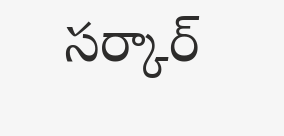సర్కార్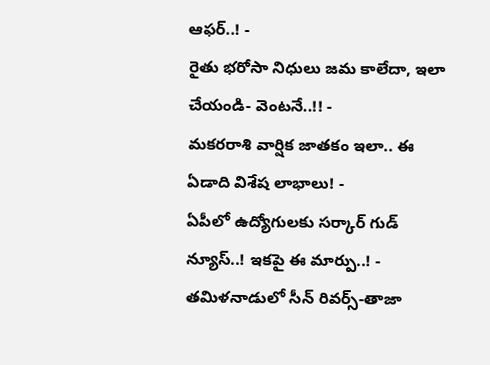ఆఫర్..! -
రైతు భరోసా నిధులు జమ కాలేదా, ఇలా చేయండి- వెంటనే..!! -
మకరరాశి వార్షిక జాతకం ఇలా.. ఈ ఏడాది విశేష లాభాలు! -
ఏపీలో ఉద్యోగులకు సర్కార్ గుడ్ న్యూస్..! ఇకపై ఈ మార్పు..! -
తమిళనాడులో సీన్ రివర్స్-తాజా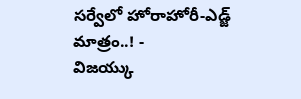సర్వేలో హోరాహోరీ-ఎడ్జ్ మాత్రం..! -
విజయ్కు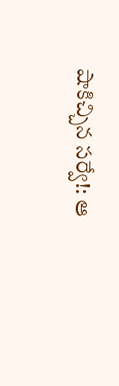షాకిచ్చిన సర్వే!: ఆ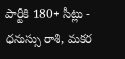పార్టీకి 180+ సీట్లు -
ధనుస్సు రాశి, మకర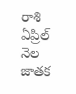రాశి ఏప్రిల్ నెల జాతక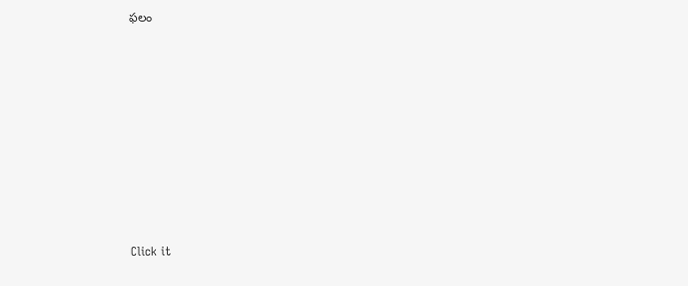ఫలం












Click it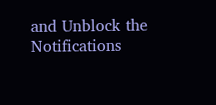and Unblock the Notifications